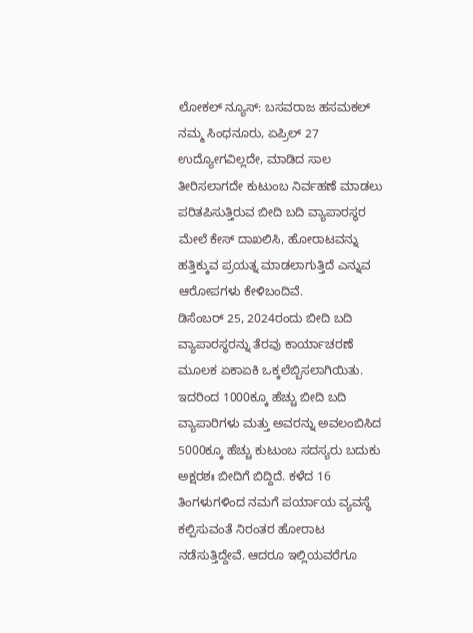ಲೋಕಲ್ ನ್ಯೂಸ್: ಬಸವರಾಜ ಹಸಮಕಲ್
ನಮ್ಮ ಸಿಂಧನೂರು, ಏಪ್ರಿಲ್ 27
ಉದ್ಯೋಗವಿಲ್ಲದೇ, ಮಾಡಿದ ಸಾಲ ತೀರಿಸಲಾಗದೇ ಕುಟುಂಬ ನಿರ್ವಹಣೆ ಮಾಡಲು ಪರಿತಪಿಸುತ್ತಿರುವ ಬೀದಿ ಬದಿ ವ್ಯಾಪಾರಸ್ಥರ ಮೇಲೆ ಕೇಸ್ ದಾಖಲಿಸಿ, ಹೋರಾಟವನ್ನು ಹತ್ತಿಕ್ಕುವ ಪ್ರಯತ್ನ ಮಾಡಲಾಗುತ್ತಿದೆ ಎನ್ನುವ ಆರೋಪಗಳು ಕೇಳಿಬಂದಿವೆ.
ಡಿಸೆಂಬರ್ 25, 2024ರಂದು ಬೀದಿ ಬದಿ ವ್ಯಾಪಾರಸ್ಥರನ್ನು ತೆರವು ಕಾರ್ಯಾಚರಣೆ ಮೂಲಕ ಏಕಾಏಕಿ ಒಕ್ಕಲೆಬ್ಬಿಸಲಾಗಿಯಿತು. ಇದರಿಂದ 1000ಕ್ಕೂ ಹೆಚ್ಚು ಬೀದಿ ಬದಿ ವ್ಯಾಪಾರಿಗಳು ಮತ್ತು ಅವರನ್ನು ಅವಲಂಬಿಸಿದ 5000ಕ್ಕೂ ಹೆಚ್ಚು ಕುಟುಂಬ ಸದಸ್ಯರು ಬದುಕು ಅಕ್ಷರಶಃ ಬೀದಿಗೆ ಬಿದ್ದಿದೆ. ಕಳೆದ 16 ತಿಂಗಳುಗಳಿಂದ ನಮಗೆ ಪರ್ಯಾಯ ವ್ಯವಸ್ಥೆ ಕಲ್ಪಿಸುವಂತೆ ನಿರಂತರ ಹೋರಾಟ ನಡೆಸುತ್ತಿದ್ದೇವೆ. ಆದರೂ ಇಲ್ಲಿಯವರೆಗೂ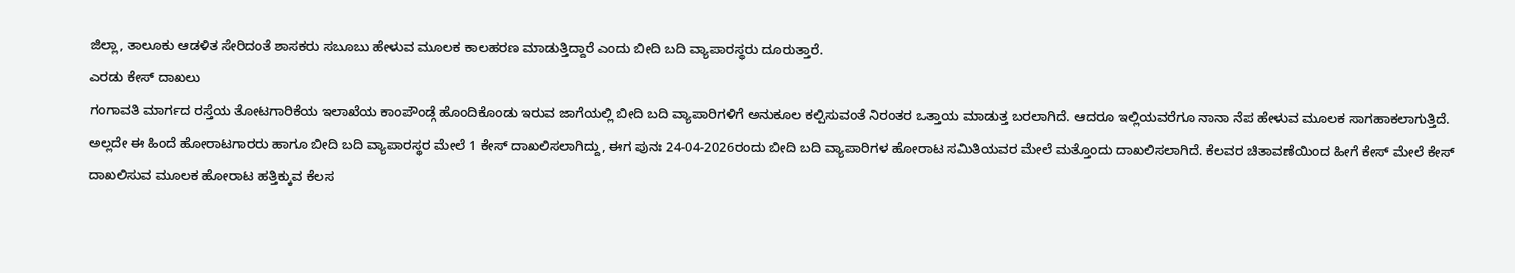ಜಿಲ್ಲಾ, ತಾಲೂಕು ಆಡಳಿತ ಸೇರಿದಂತೆ ಶಾಸಕರು ಸಬೂಬು ಹೇಳುವ ಮೂಲಕ ಕಾಲಹರಣ ಮಾಡುತ್ತಿದ್ದಾರೆ ಎಂದು ಬೀದಿ ಬದಿ ವ್ಯಾಪಾರಸ್ಥರು ದೂರುತ್ತಾರೆ.
ಎರಡು ಕೇಸ್ ದಾಖಲು
ಗಂಗಾವತಿ ಮಾರ್ಗದ ರಸ್ತೆಯ ತೋಟಗಾರಿಕೆಯ ಇಲಾಖೆಯ ಕಾಂಪೌಂಡ್ಗೆ ಹೊಂದಿಕೊಂಡು ಇರುವ ಜಾಗೆಯಲ್ಲಿ ಬೀದಿ ಬದಿ ವ್ಯಾಪಾರಿಗಳಿಗೆ ಅನುಕೂಲ ಕಲ್ಪಿಸುವಂತೆ ನಿರಂತರ ಒತ್ತಾಯ ಮಾಡುತ್ತ ಬರಲಾಗಿದೆ. ಆದರೂ ಇಲ್ಲಿಯವರೆಗೂ ನಾನಾ ನೆಪ ಹೇಳುವ ಮೂಲಕ ಸಾಗಹಾಕಲಾಗುತ್ತಿದೆ. ಅಲ್ಲದೇ ಈ ಹಿಂದೆ ಹೋರಾಟಗಾರರು ಹಾಗೂ ಬೀದಿ ಬದಿ ವ್ಯಾಪಾರಸ್ಥರ ಮೇಲೆ 1 ಕೇಸ್ ದಾಖಲಿಸಲಾಗಿದ್ದು, ಈಗ ಪುನಃ 24-04-2026ರಂದು ಬೀದಿ ಬದಿ ವ್ಯಾಪಾರಿಗಳ ಹೋರಾಟ ಸಮಿತಿಯವರ ಮೇಲೆ ಮತ್ತೊಂದು ದಾಖಲಿಸಲಾಗಿದೆ. ಕೆಲವರ ಚಿತಾವಣೆಯಿಂದ ಹೀಗೆ ಕೇಸ್ ಮೇಲೆ ಕೇಸ್ ದಾಖಲಿಸುವ ಮೂಲಕ ಹೋರಾಟ ಹತ್ತಿಕ್ಕುವ ಕೆಲಸ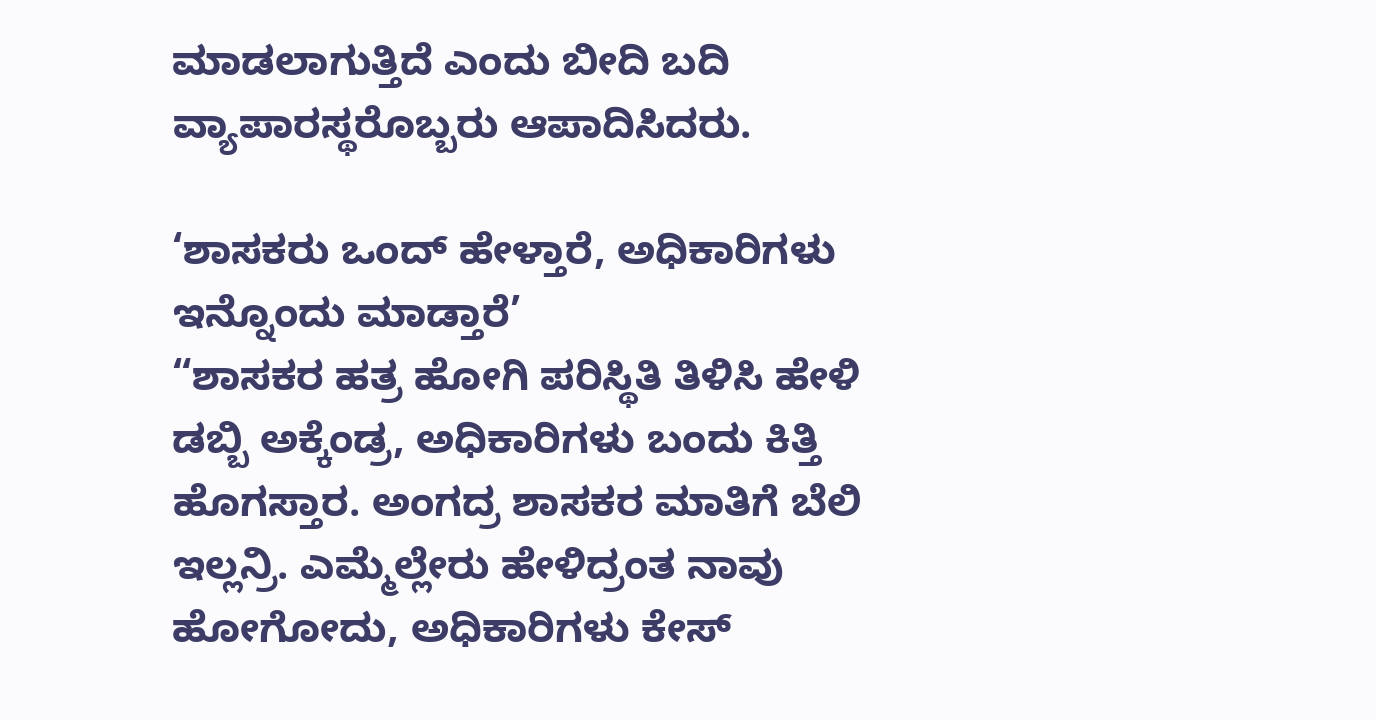ಮಾಡಲಾಗುತ್ತಿದೆ ಎಂದು ಬೀದಿ ಬದಿ ವ್ಯಾಪಾರಸ್ಥರೊಬ್ಬರು ಆಪಾದಿಸಿದರು.

‘ಶಾಸಕರು ಒಂದ್ ಹೇಳ್ತಾರೆ, ಅಧಿಕಾರಿಗಳು ಇನ್ನೊಂದು ಮಾಡ್ತಾರೆ’
“ಶಾಸಕರ ಹತ್ರ ಹೋಗಿ ಪರಿಸ್ಥಿತಿ ತಿಳಿಸಿ ಹೇಳಿ ಡಬ್ಬಿ ಅಕ್ಕೆಂಡ್ರ, ಅಧಿಕಾರಿಗಳು ಬಂದು ಕಿತ್ತಿ ಹೊಗಸ್ತಾರ. ಅಂಗದ್ರ ಶಾಸಕರ ಮಾತಿಗೆ ಬೆಲಿ ಇಲ್ಲನ್ರಿ. ಎಮ್ಮೆಲ್ಲೇರು ಹೇಳಿದ್ರಂತ ನಾವು ಹೋಗೋದು, ಅಧಿಕಾರಿಗಳು ಕೇಸ್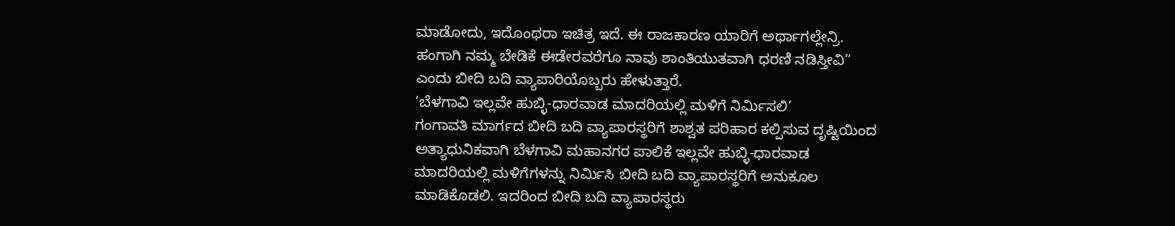ಮಾಡೋದು, ಇದೊಂಥರಾ ಇಚಿತ್ರ ಇದೆ. ಈ ರಾಜಕಾರಣ ಯಾರಿಗೆ ಅರ್ಥಾಗಲ್ಲೇನ್ರಿ. ಹಂಗಾಗಿ ನಮ್ಮ ಬೇಡಿಕೆ ಈಡೇರವರೆಗೂ ನಾವು ಶಾಂತಿಯುತವಾಗಿ ಧರಣಿ ನಡಿಸ್ತೀವಿ” ಎಂದು ಬೀದಿ ಬದಿ ವ್ಯಾಪಾರಿಯೊಬ್ಬರು ಹೇಳುತ್ತಾರೆ.
‘ಬೆಳಗಾವಿ ಇಲ್ಲವೇ ಹುಬ್ಳಿ-ಧಾರವಾಡ ಮಾದರಿಯಲ್ಲಿ ಮಳಿಗೆ ನಿರ್ಮಿಸಲಿ’
ಗಂಗಾವತಿ ಮಾರ್ಗದ ಬೀದಿ ಬದಿ ವ್ಯಾಪಾರಸ್ಥರಿಗೆ ಶಾಶ್ವತ ಪರಿಹಾರ ಕಲ್ಪಿಸುವ ದೃಷ್ಟಿಯಿಂದ ಅತ್ಯಾಧುನಿಕವಾಗಿ ಬೆಳಗಾವಿ ಮಹಾನಗರ ಪಾಲಿಕೆ ಇಲ್ಲವೇ ಹುಬ್ಳಿ-ಧಾರವಾಡ ಮಾದರಿಯಲ್ಲಿ ಮಳಿಗೆಗಳನ್ನು ನಿರ್ಮಿಸಿ ಬೀದಿ ಬದಿ ವ್ಯಾಪಾರಸ್ಥರಿಗೆ ಅನುಕೂಲ ಮಾಡಿಕೊಡಲಿ. ಇದರಿಂದ ಬೀದಿ ಬದಿ ವ್ಯಾಪಾರಸ್ಥರು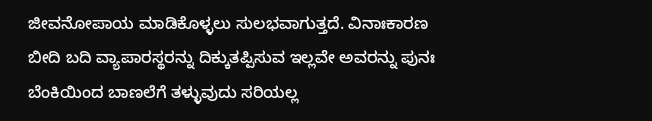ಜೀವನೋಪಾಯ ಮಾಡಿಕೊಳ್ಳಲು ಸುಲಭವಾಗುತ್ತದೆ. ವಿನಾಃಕಾರಣ ಬೀದಿ ಬದಿ ವ್ಯಾಪಾರಸ್ಥರನ್ನು ದಿಕ್ಕುತಪ್ಪಿಸುವ ಇಲ್ಲವೇ ಅವರನ್ನು ಪುನಃ ಬೆಂಕಿಯಿಂದ ಬಾಣಲೆಗೆ ತಳ್ಳುವುದು ಸರಿಯಲ್ಲ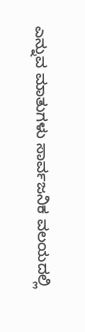ಎನ್ನುವ ಮಾತುಗಳು ಸಾರ್ವಜನಿಕ ವಲಯದಲ್ಲಿ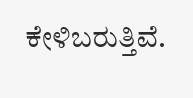ಕೇಳಿಬರುತ್ತಿವೆ.